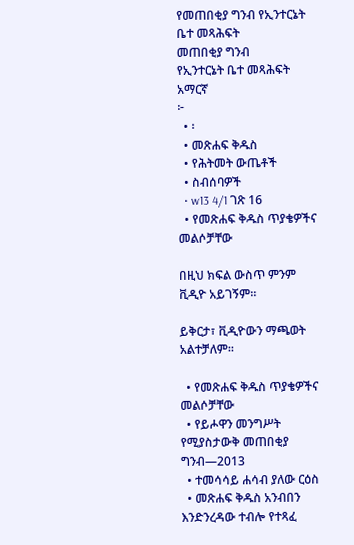የመጠበቂያ ግንብ የኢንተርኔት ቤተ መጻሕፍት
መጠበቂያ ግንብ
የኢንተርኔት ቤተ መጻሕፍት
አማርኛ
፦
  • ፡
  • መጽሐፍ ቅዱስ
  • የሕትመት ውጤቶች
  • ስብሰባዎች
  • w13 4/1 ገጽ 16
  • የመጽሐፍ ቅዱስ ጥያቄዎችና መልሶቻቸው

በዚህ ክፍል ውስጥ ምንም ቪዲዮ አይገኝም።

ይቅርታ፣ ቪዲዮውን ማጫወት አልተቻለም።

  • የመጽሐፍ ቅዱስ ጥያቄዎችና መልሶቻቸው
  • የይሖዋን መንግሥት የሚያስታውቅ መጠበቂያ ግንብ—2013
  • ተመሳሳይ ሐሳብ ያለው ርዕስ
  • መጽሐፍ ቅዱስ አንብበን እንድንረዳው ተብሎ የተጻፈ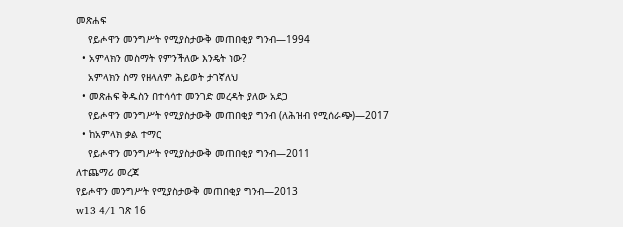መጽሐፍ
    የይሖዋን መንግሥት የሚያስታውቅ መጠበቂያ ግንብ—1994
  • አምላክን መስማት የምንችለው እንዴት ነው?
    አምላክን ስማ የዘላለም ሕይወት ታገኛለህ
  • መጽሐፍ ቅዱስን በተሳሳተ መንገድ መረዳት ያለው አደጋ
    የይሖዋን መንግሥት የሚያስታውቅ መጠበቂያ ግንብ (ለሕዝብ የሚሰራጭ)—2017
  • ከአምላክ ቃል ተማር
    የይሖዋን መንግሥት የሚያስታውቅ መጠበቂያ ግንብ—2011
ለተጨማሪ መረጃ
የይሖዋን መንግሥት የሚያስታውቅ መጠበቂያ ግንብ—2013
w13 4/1 ገጽ 16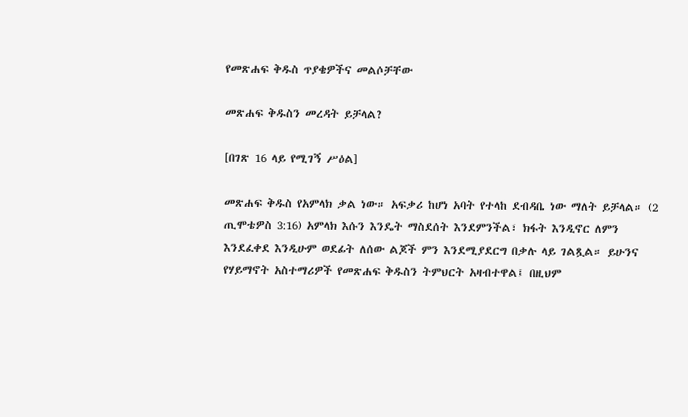የመጽሐፍ ቅዱስ ጥያቄዎችና መልሶቻቸው

መጽሐፍ ቅዱስን መረዳት ይቻላል?

[በገጽ 16 ላይ የሚገኝ ሥዕል]

መጽሐፍ ቅዱስ የአምላክ ቃል ነው። አፍቃሪ ከሆነ አባት የተላከ ደብዳቤ ነው ማለት ይቻላል። (2 ጢሞቴዎስ 3:16) አምላክ እሱን እንዴት ማስደሰት እንደምንችል፣ ክፋት እንዲኖር ለምን እንደፈቀደ እንዲሁም ወደፊት ለሰው ልጆች ምን እንደሚያደርግ በቃሉ ላይ ገልጿል። ይሁንና የሃይማኖት አስተማሪዎች የመጽሐፍ ቅዱስን ትምህርት አዛብተዋል፤ በዚህም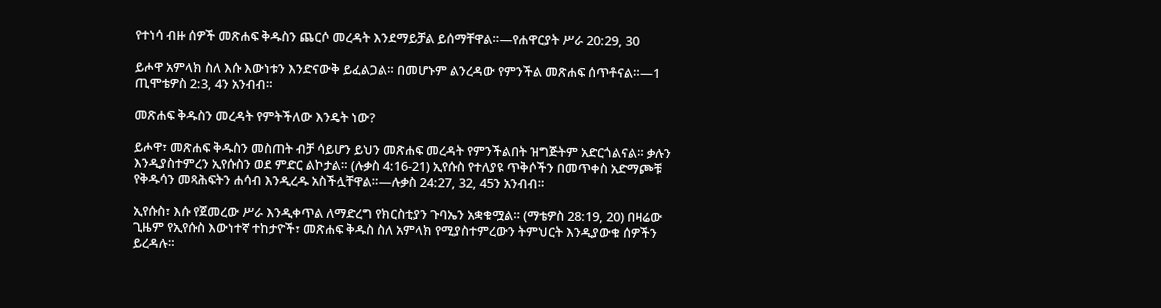የተነሳ ብዙ ሰዎች መጽሐፍ ቅዱስን ጨርሶ መረዳት እንደማይቻል ይሰማቸዋል።—የሐዋርያት ሥራ 20:29, 30

ይሖዋ አምላክ ስለ እሱ እውነቱን እንድናውቅ ይፈልጋል። በመሆኑም ልንረዳው የምንችል መጽሐፍ ሰጥቶናል።—1 ጢሞቴዎስ 2:3, 4ን አንብብ።

መጽሐፍ ቅዱስን መረዳት የምትችለው እንዴት ነው?

ይሖዋ፣ መጽሐፍ ቅዱስን መስጠት ብቻ ሳይሆን ይህን መጽሐፍ መረዳት የምንችልበት ዝግጅትም አድርጎልናል። ቃሉን እንዲያስተምረን ኢየሱስን ወደ ምድር ልኮታል። (ሉቃስ 4:16-21) ኢየሱስ የተለያዩ ጥቅሶችን በመጥቀስ አድማጮቹ የቅዱሳን መጻሕፍትን ሐሳብ እንዲረዱ አስችሏቸዋል።—ሉቃስ 24:27, 32, 45ን አንብብ።

ኢየሱስ፣ እሱ የጀመረው ሥራ እንዲቀጥል ለማድረግ የክርስቲያን ጉባኤን አቋቁሟል። (ማቴዎስ 28:19, 20) በዛሬው ጊዜም የኢየሱስ እውነተኛ ተከታዮች፣ መጽሐፍ ቅዱስ ስለ አምላክ የሚያስተምረውን ትምህርት እንዲያውቁ ሰዎችን ይረዳሉ።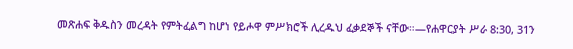መጽሐፍ ቅዱስን መረዳት የምትፈልግ ከሆነ የይሖዋ ምሥክሮች ሊረዱህ ፈቃደኞች ናቸው።—የሐዋርያት ሥራ 8:30, 31ን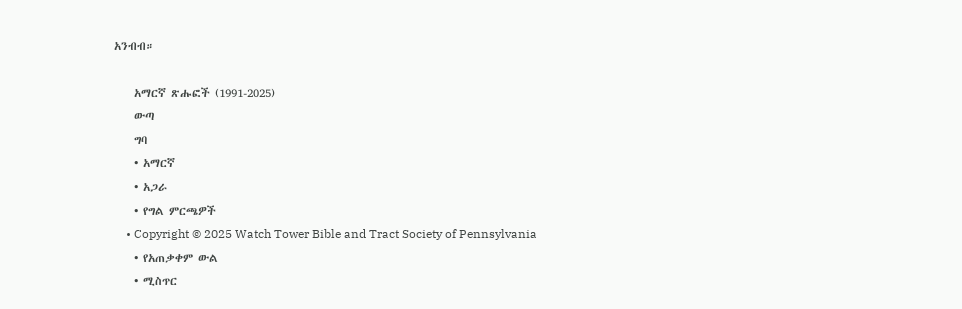አንብብ።

    አማርኛ ጽሑፎች (1991-2025)
    ውጣ
    ግባ
    • አማርኛ
    • አጋራ
    • የግል ምርጫዎች
    • Copyright © 2025 Watch Tower Bible and Tract Society of Pennsylvania
    • የአጠቃቀም ውል
    • ሚስጥር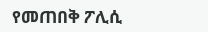የመጠበቅ ፖሊሲ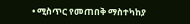• ሚስጥር የመጠበቅ ማስተካከያ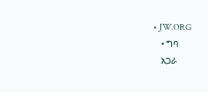• JW.ORG
    • ግባ
    አጋራ